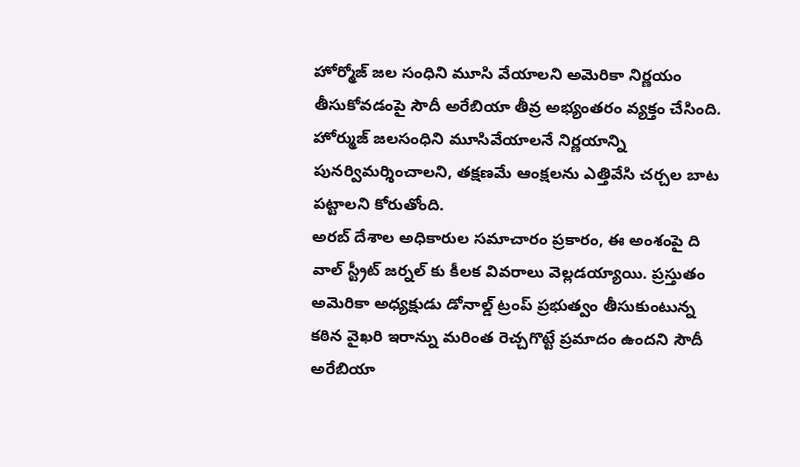హోర్మోజ్ జల సంధిని మూసి వేయాలని అమెరికా నిర్ణయం తీసుకోవడంపై సౌదీ అరేబియా తీవ్ర అభ్యంతరం వ్యక్తం చేసింది. హోర్ముజ్ జలసంధిని మూసివేయాలనే నిర్ణయాన్ని పునర్విమర్శించాలని, తక్షణమే ఆంక్షలను ఎత్తివేసి చర్చల బాట పట్టాలని కోరుతోంది.
అరబ్ దేశాల అధికారుల సమాచారం ప్రకారం, ఈ అంశంపై ది వాల్ స్ట్రీట్ జర్నల్ కు కీలక వివరాలు వెల్లడయ్యాయి. ప్రస్తుతం అమెరికా అధ్యక్షుడు డోనాల్డ్ ట్రంప్ ప్రభుత్వం తీసుకుంటున్న కఠిన వైఖరి ఇరాన్ను మరింత రెచ్చగొట్టే ప్రమాదం ఉందని సౌదీ అరేబియా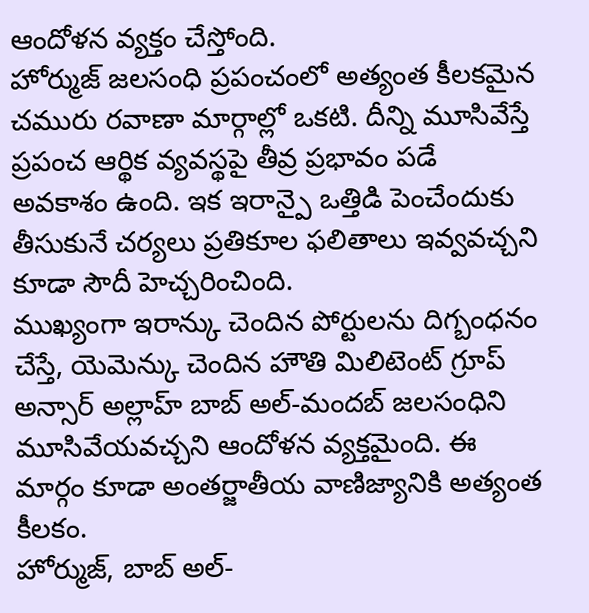ఆందోళన వ్యక్తం చేస్తోంది.
హోర్ముజ్ జలసంధి ప్రపంచంలో అత్యంత కీలకమైన చమురు రవాణా మార్గాల్లో ఒకటి. దీన్ని మూసివేస్తే ప్రపంచ ఆర్థిక వ్యవస్థపై తీవ్ర ప్రభావం పడే అవకాశం ఉంది. ఇక ఇరాన్పై ఒత్తిడి పెంచేందుకు తీసుకునే చర్యలు ప్రతికూల ఫలితాలు ఇవ్వవచ్చని కూడా సౌదీ హెచ్చరించింది.
ముఖ్యంగా ఇరాన్కు చెందిన పోర్టులను దిగ్బంధనం చేస్తే, యెమెన్కు చెందిన హౌతి మిలిటెంట్ గ్రూప్ అన్సార్ అల్లాహ్ బాబ్ అల్-మందబ్ జలసంధిని మూసివేయవచ్చని ఆందోళన వ్యక్తమైంది. ఈ మార్గం కూడా అంతర్జాతీయ వాణిజ్యానికి అత్యంత కీలకం.
హోర్ముజ్, బాబ్ అల్-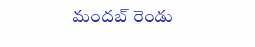మందబ్ రెండు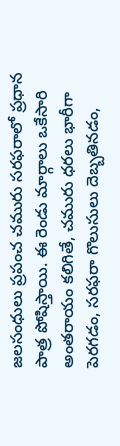జలసంధులు ప్రపంచ చమురు సరఫరాలో ప్రధాన పాత్ర పోషిస్తాయి. ఈ రెండు మార్గాలు ఒకేసారి అంతరాయం కలిగితే, చమురు ధరలు భారీగా పెరగడం, సరఫరా గొలుసులు దెబ్బతినడం,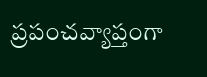ప్రపంచవ్యాప్తంగా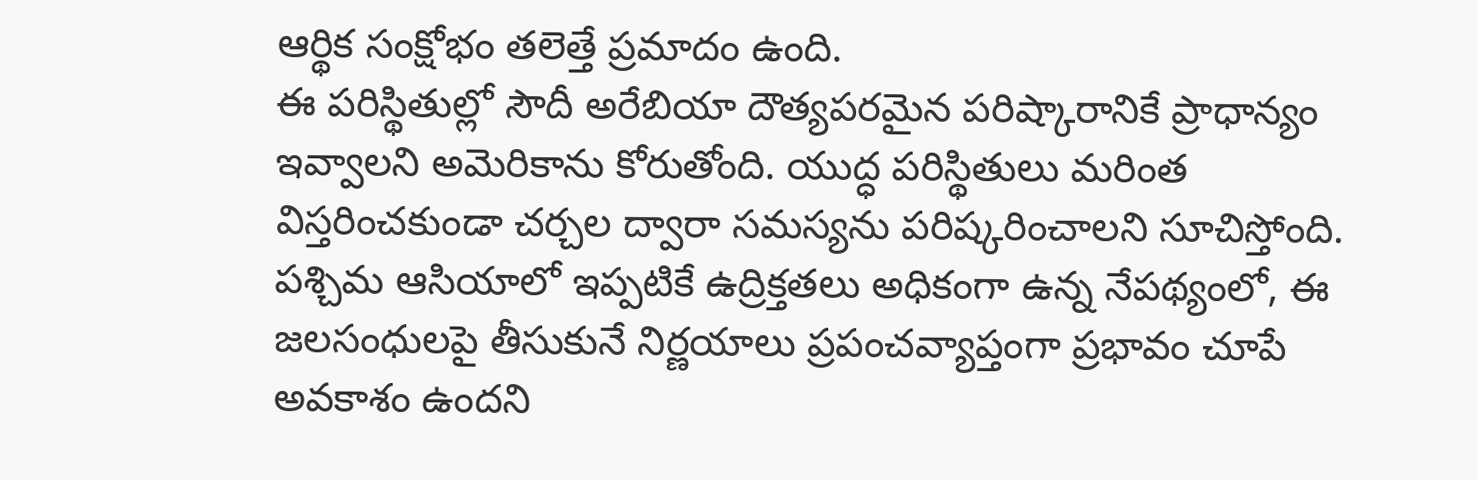ఆర్థిక సంక్షోభం తలెత్తే ప్రమాదం ఉంది.
ఈ పరిస్థితుల్లో సౌదీ అరేబియా దౌత్యపరమైన పరిష్కారానికే ప్రాధాన్యం ఇవ్వాలని అమెరికాను కోరుతోంది. యుద్ధ పరిస్థితులు మరింత విస్తరించకుండా చర్చల ద్వారా సమస్యను పరిష్కరించాలని సూచిస్తోంది. పశ్చిమ ఆసియాలో ఇప్పటికే ఉద్రిక్తతలు అధికంగా ఉన్న నేపథ్యంలో, ఈ జలసంధులపై తీసుకునే నిర్ణయాలు ప్రపంచవ్యాప్తంగా ప్రభావం చూపే అవకాశం ఉందని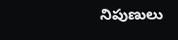నిపుణులు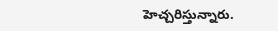హెచ్చరిస్తున్నారు.